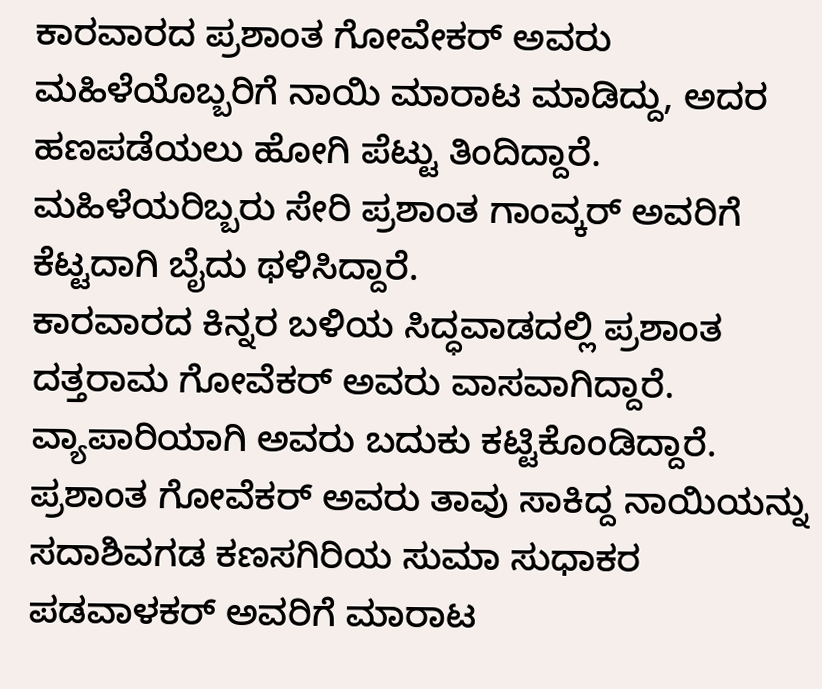ಕಾರವಾರದ ಪ್ರಶಾಂತ ಗೋವೇಕರ್ ಅವರು ಮಹಿಳೆಯೊಬ್ಬರಿಗೆ ನಾಯಿ ಮಾರಾಟ ಮಾಡಿದ್ದು, ಅದರ ಹಣಪಡೆಯಲು ಹೋಗಿ ಪೆಟ್ಟು ತಿಂದಿದ್ದಾರೆ. ಮಹಿಳೆಯರಿಬ್ಬರು ಸೇರಿ ಪ್ರಶಾಂತ ಗಾಂವ್ಕರ್ ಅವರಿಗೆ ಕೆಟ್ಟದಾಗಿ ಬೈದು ಥಳಿಸಿದ್ದಾರೆ.
ಕಾರವಾರದ ಕಿನ್ನರ ಬಳಿಯ ಸಿದ್ಧವಾಡದಲ್ಲಿ ಪ್ರಶಾಂತ ದತ್ತರಾಮ ಗೋವೆಕರ್ ಅವರು ವಾಸವಾಗಿದ್ದಾರೆ. ವ್ಯಾಪಾರಿಯಾಗಿ ಅವರು ಬದುಕು ಕಟ್ಟಿಕೊಂಡಿದ್ದಾರೆ. ಪ್ರಶಾಂತ ಗೋವೆಕರ್ ಅವರು ತಾವು ಸಾಕಿದ್ದ ನಾಯಿಯನ್ನು ಸದಾಶಿವಗಡ ಕಣಸಗಿರಿಯ ಸುಮಾ ಸುಧಾಕರ ಪಡವಾಳಕರ್ ಅವರಿಗೆ ಮಾರಾಟ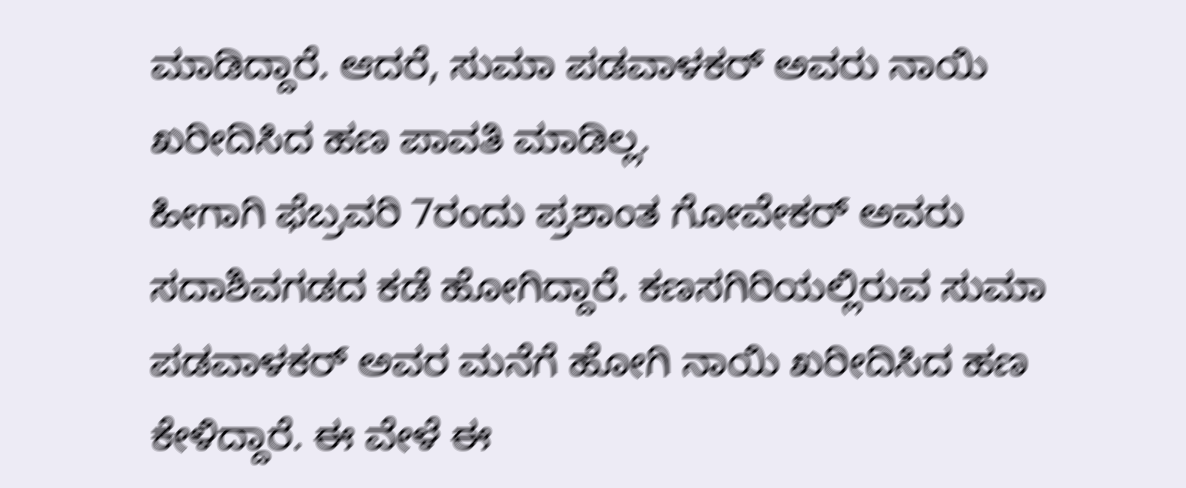ಮಾಡಿದ್ದಾರೆ. ಆದರೆ, ಸುಮಾ ಪಡವಾಳಕರ್ ಅವರು ನಾಯಿ ಖರೀದಿಸಿದ ಹಣ ಪಾವತಿ ಮಾಡಿಲ್ಲ.
ಹೀಗಾಗಿ ಫೆಬ್ರವರಿ 7ರಂದು ಪ್ರಶಾಂತ ಗೋವೇಕರ್ ಅವರು ಸದಾಶಿವಗಡದ ಕಡೆ ಹೋಗಿದ್ದಾರೆ. ಕಣಸಗಿರಿಯಲ್ಲಿರುವ ಸುಮಾ ಪಡವಾಳಕರ್ ಅವರ ಮನೆಗೆ ಹೋಗಿ ನಾಯಿ ಖರೀದಿಸಿದ ಹಣ ಕೇಳಿದ್ದಾರೆ. ಈ ವೇಳೆ ಈ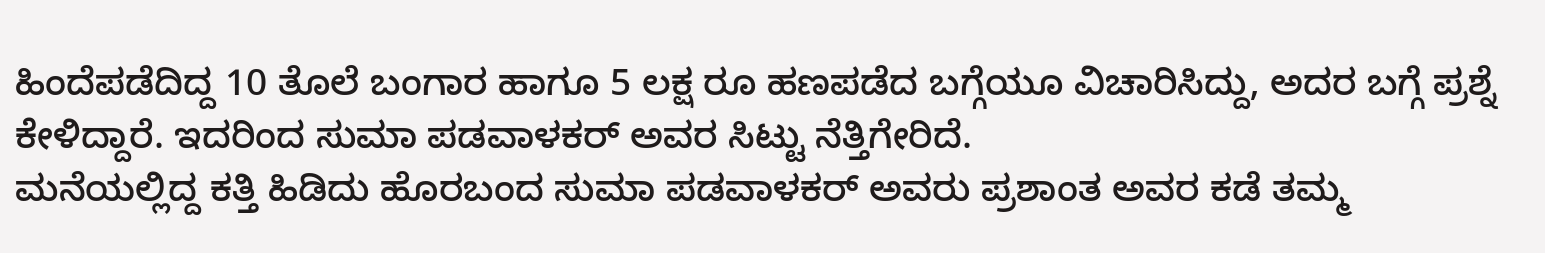ಹಿಂದೆಪಡೆದಿದ್ದ 10 ತೊಲೆ ಬಂಗಾರ ಹಾಗೂ 5 ಲಕ್ಷ ರೂ ಹಣಪಡೆದ ಬಗ್ಗೆಯೂ ವಿಚಾರಿಸಿದ್ದು, ಅದರ ಬಗ್ಗೆ ಪ್ರಶ್ನೆ ಕೇಳಿದ್ದಾರೆ. ಇದರಿಂದ ಸುಮಾ ಪಡವಾಳಕರ್ ಅವರ ಸಿಟ್ಟು ನೆತ್ತಿಗೇರಿದೆ.
ಮನೆಯಲ್ಲಿದ್ದ ಕತ್ತಿ ಹಿಡಿದು ಹೊರಬಂದ ಸುಮಾ ಪಡವಾಳಕರ್ ಅವರು ಪ್ರಶಾಂತ ಅವರ ಕಡೆ ತಮ್ಮ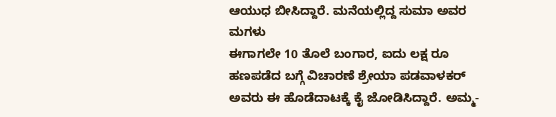ಆಯುಧ ಬೀಸಿದ್ದಾರೆ. ಮನೆಯಲ್ಲಿದ್ದ ಸುಮಾ ಅವರ ಮಗಳು
ಈಗಾಗಲೇ 10 ತೊಲೆ ಬಂಗಾರ, ಐದು ಲಕ್ಷ ರೂ ಹಣಪಡೆದ ಬಗ್ಗೆ ವಿಚಾರಣೆ ಶ್ರೇಯಾ ಪಡವಾಳಕರ್ ಅವರು ಈ ಹೊಡೆದಾಟಕ್ಕೆ ಕೈ ಜೋಡಿಸಿದ್ದಾರೆ. ಅಮ್ಮ-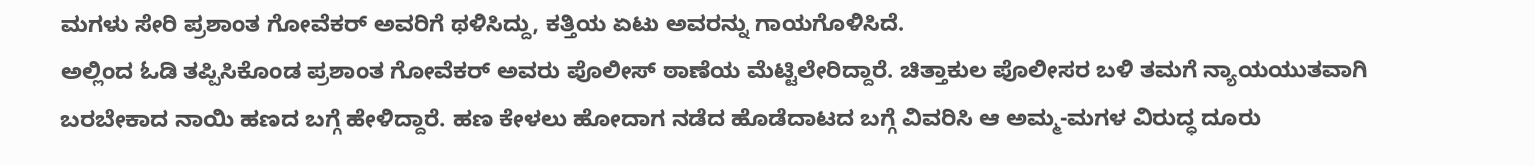ಮಗಳು ಸೇರಿ ಪ್ರಶಾಂತ ಗೋವೆಕರ್ ಅವರಿಗೆ ಥಳಿಸಿದ್ದು, ಕತ್ತಿಯ ಏಟು ಅವರನ್ನು ಗಾಯಗೊಳಿಸಿದೆ.
ಅಲ್ಲಿಂದ ಓಡಿ ತಪ್ಪಿಸಿಕೊಂಡ ಪ್ರಶಾಂತ ಗೋವೆಕರ್ ಅವರು ಪೊಲೀಸ್ ಠಾಣೆಯ ಮೆಟ್ಟಿಲೇರಿದ್ದಾರೆ. ಚಿತ್ತಾಕುಲ ಪೊಲೀಸರ ಬಳಿ ತಮಗೆ ನ್ಯಾಯಯುತವಾಗಿ ಬರಬೇಕಾದ ನಾಯಿ ಹಣದ ಬಗ್ಗೆ ಹೇಳಿದ್ದಾರೆ. ಹಣ ಕೇಳಲು ಹೋದಾಗ ನಡೆದ ಹೊಡೆದಾಟದ ಬಗ್ಗೆ ವಿವರಿಸಿ ಆ ಅಮ್ಮ-ಮಗಳ ವಿರುದ್ಧ ದೂರು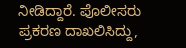ನೀಡಿದ್ದಾರೆ. ಪೊಲೀಸರು ಪ್ರಕರಣ ದಾಖಲಿಸಿದ್ದು,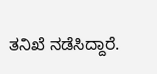ತನಿಖೆ ನಡೆಸಿದ್ದಾರೆ.